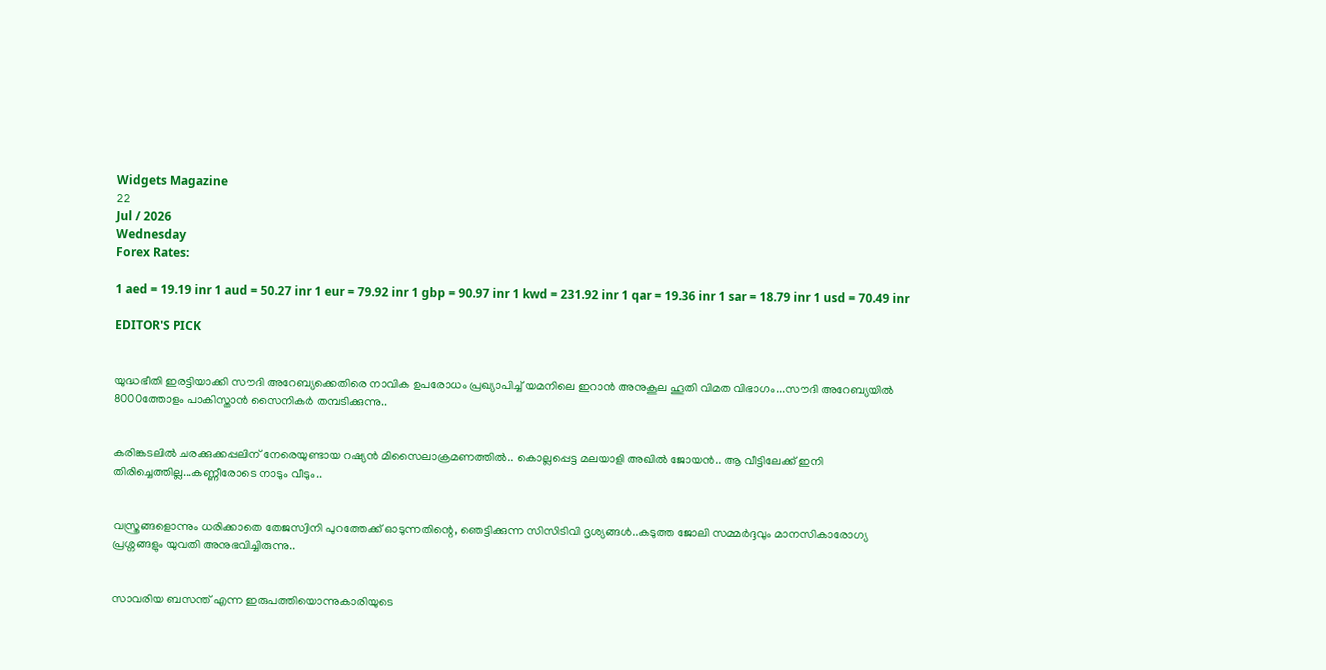Widgets Magazine
22
Jul / 2026
Wednesday
Forex Rates:

1 aed = 19.19 inr 1 aud = 50.27 inr 1 eur = 79.92 inr 1 gbp = 90.97 inr 1 kwd = 231.92 inr 1 qar = 19.36 inr 1 sar = 18.79 inr 1 usd = 70.49 inr

EDITOR'S PICK


യുദ്ധഭീതി ഇരട്ടിയാക്കി സൗദി അറേബ്യക്കെതിരെ നാവിക ഉപരോധം പ്രഖ്യാപിച്ച് യമനിലെ ഇറാൻ അനുകൂല ഹൂതി വിമത വിഭാഗം...സൗദി അറേബ്യയില്‍ 8000ത്തോളം പാകിസ്താന്‍ സൈനികര്‍ തമ്പടിക്കുന്നു..


കരിങ്കടലിൽ ചരക്കുക്കപ്പലിന് നേരെയുണ്ടായ റഷ്യൻ മിസൈലാക്രമണത്തിൽ.. കൊല്ലപ്പെട്ട മലയാളി അഖില്‍ ജോയന്‍.. ആ വീട്ടിലേക്ക് ഇനി തിരിച്ചെത്തില്ല...കണ്ണീരോടെ നാടും വീടും..


വസ്ത്രങ്ങളൊന്നും ധരിക്കാതെ തേജസ്വിനി പുറത്തേക്ക് ഓടുന്നതിന്റെ, ഞെട്ടിക്കുന്ന സിസിടിവി ദൃശ്യങ്ങൾ..കടുത്ത ജോലി സമ്മർദ്ദവും മാനസികാരോഗ്യ പ്രശ്നങ്ങളും യുവതി അനുഭവിച്ചിരുന്നു..


സാവരിയ ബസന്ത് എന്ന ഇരുപത്തിയൊന്നുകാരിയുടെ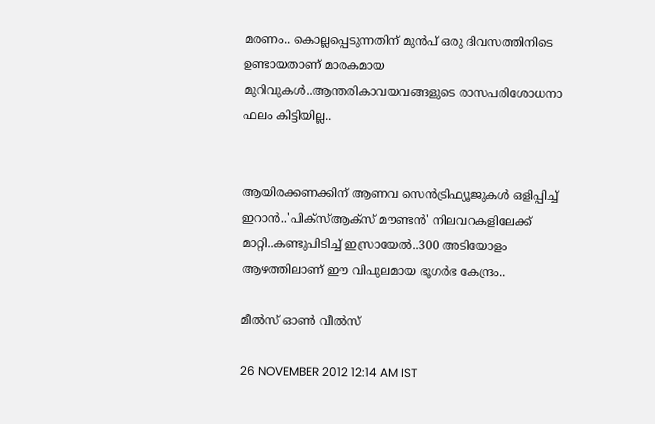മരണം.. കൊല്ലപ്പെടുന്നതിന് മുൻപ് ഒരു ദിവസത്തിനിടെ ഉണ്ടായതാണ് മാരകമായ മുറിവുകൾ..ആന്തരികാവയവങ്ങളുടെ രാസപരിശോധനാ ഫലം കിട്ടിയില്ല..


ആയിരക്കണക്കിന് ആണവ സെന്‍ട്രിഫ്യൂജുകള്‍ ഒളിപ്പിച്ച് ഇറാൻ..'പിക്സ്ആക്സ് മൗണ്ടന്‍' നിലവറകളിലേക്ക് മാറ്റി..കണ്ടുപിടിച്ച് ഇസ്രായേൽ..300 അടിയോളം ആഴത്തിലാണ് ഈ വിപുലമായ ഭൂഗര്‍ഭ കേന്ദ്രം..

മീല്‍സ്‌ ഓണ്‍ വീല്‍സ്‌

26 NOVEMBER 2012 12:14 AM IST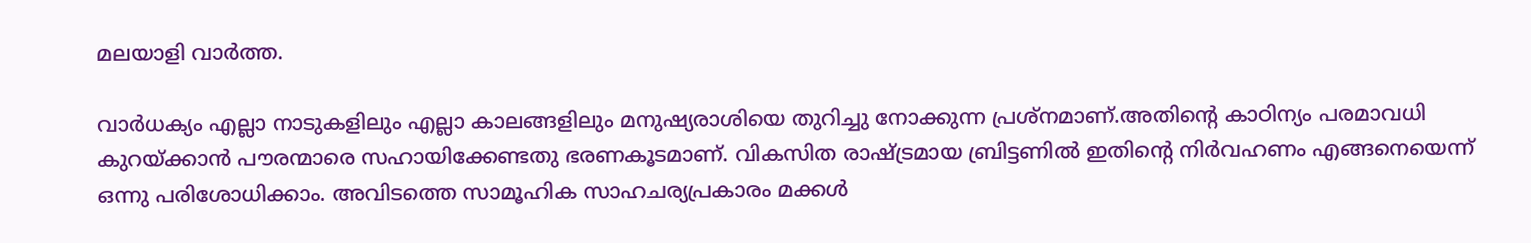മലയാളി വാര്‍ത്ത.

വാര്‍ധക്യം എല്ലാ നാടുകളിലും എല്ലാ കാലങ്ങളിലും മനുഷ്യരാശിയെ തുറിച്ചു നോക്കുന്ന പ്രശ്‌നമാണ്‌.അതിന്റെ കാഠിന്യം പരമാവധി കുറയ്‌ക്കാന്‍ പൗരന്മാരെ സഹായിക്കേണ്ടതു ഭരണകൂടമാണ്‌. വികസിത രാഷ്‌ട്രമായ ബ്രിട്ടണില്‍ ഇതിന്റെ നിര്‍വഹണം എങ്ങനെയെന്ന്‌ ഒന്നു പരിശോധിക്കാം. അവിടത്തെ സാമൂഹിക സാഹചര്യപ്രകാരം മക്കള്‍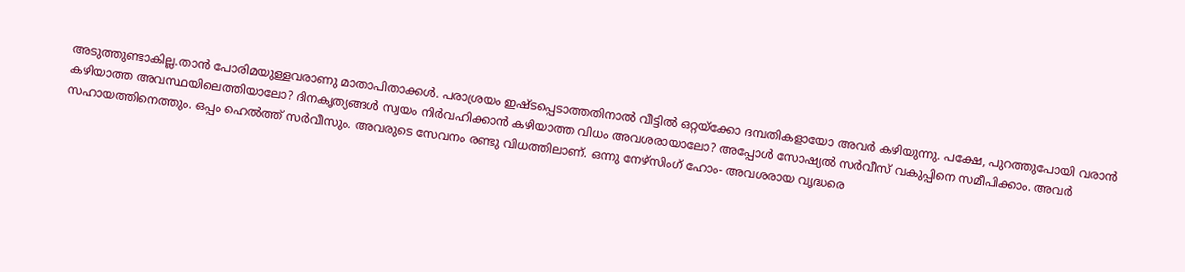അടുത്തുണ്ടാകില്ല.താന്‍ പോരിമയുള്ളവരാണു മാതാപിതാക്കള്‍. പരാശ്രയം ഇഷ്‌ടപ്പെടാത്തതിനാല്‍ വീട്ടില്‍ ഒറ്റയ്‌ക്കോ ദമ്പതികളായോ അവര്‍ കഴിയുന്നു. പക്ഷേ, പുറത്തുപോയി വരാന്‍ കഴിയാത്ത അവസ്ഥയിലെത്തിയാലോ? ദിനകൃത്യങ്ങള്‍ സ്വയം നിര്‍വഹിക്കാന്‍ കഴിയാത്ത വിധം അവശരായാലോ? അപ്പോള്‍ സോഷ്യല്‍ സര്‍വീസ്‌ വകുപ്പിനെ സമീപിക്കാം. അവര്‍ സഹായത്തിനെത്തും. ഒപ്പം ഹെല്‍ത്ത്‌ സര്‍വീസും. അവരുടെ സേവനം രണ്ടു വിധത്തിലാണ്‌. ഒന്നു നേഴ്‌സിംഗ്‌ ഹോം- അവശരായ വൃദ്ധരെ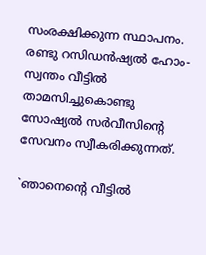സംരക്ഷിക്കുന്ന സ്ഥാപനം. രണ്ടു റസിഡന്‍ഷ്യല്‍ ഹോം- സ്വന്തം വീട്ടില്‍ താമസിച്ചുകൊണ്ടു സോഷ്യല്‍ സര്‍വീസിന്റെ സേവനം സ്വീകരിക്കുന്നത്‌.

`ഞാനെന്റെ വീട്ടില്‍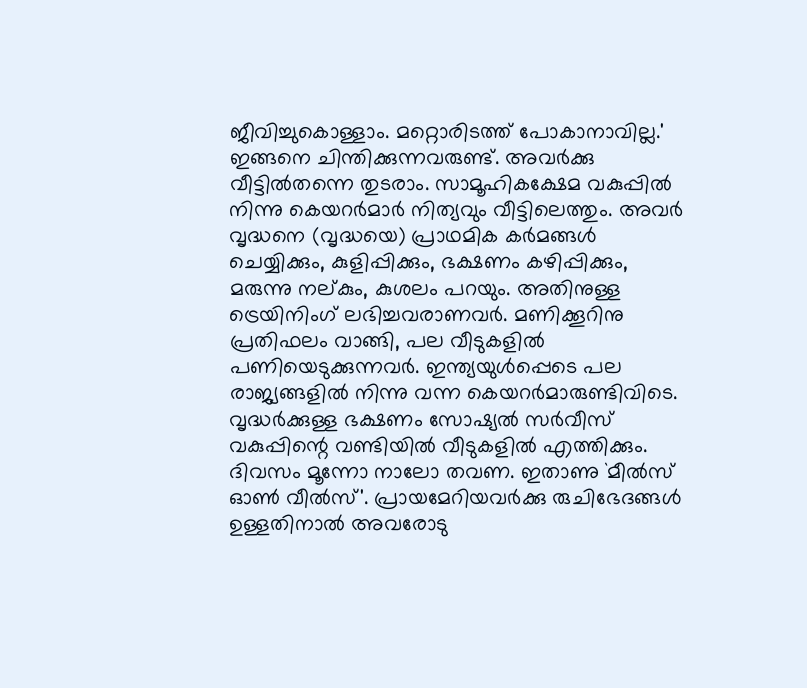ജീവിച്ചുകൊള്ളാം. മറ്റൊരിടത്ത്‌ പോകാനാവില്ല.'
ഇങ്ങനെ ചിന്തിക്കുന്നവരുണ്ട്‌. അവര്‍ക്കു വീട്ടില്‍തന്നെ തുടരാം. സാമൂഹികക്ഷേമ വകുപ്പില്‍ നിന്നു കെയറര്‍മാര്‍ നിത്യവും വീട്ടിലെത്തും. അവര്‍ വൃദ്ധനെ (വൃദ്ധയെ) പ്രാഥമിക കര്‍മങ്ങള്‍ ചെയ്യിക്കും, കുളിപ്പിക്കും, ഭക്ഷണം കഴിപ്പിക്കും, മരുന്നു നല്‌കും, കുശലം പറയും. അതിനുള്ള ട്രെയിനിംഗ്‌ ലഭിച്ചവരാണവര്‍. മണിക്കൂറിനു പ്രതിഫലം വാങ്ങി, പല വീടുകളില്‍ പണിയെടുക്കുന്നവര്‍. ഇന്ത്യയുള്‍പ്പെടെ പല രാജ്യങ്ങളില്‍ നിന്നു വന്ന കെയറര്‍മാരുണ്ടിവിടെ.
വൃദ്ധര്‍ക്കുള്ള ഭക്ഷണം സോഷ്യല്‍ സര്‍വീസ്‌ വകുപ്പിന്റെ വണ്ടിയില്‍ വീടുകളില്‍ എത്തിക്കും. ദിവസം മൂന്നോ നാലോ തവണ. ഇതാണു `മീല്‍സ്‌ ഓണ്‍ വീല്‍സ്‌'. പ്രായമേറിയവര്‍ക്കു രുചിഭേദങ്ങള്‍ ഉള്ളതിനാല്‍ അവരോടു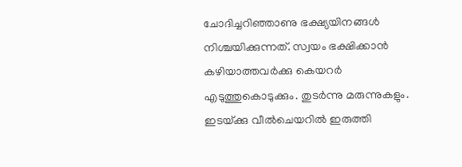ചോദിച്ചറിഞ്ഞാണു ഭക്ഷ്യയിനങ്ങള്‍ നിശ്ചയിക്കുന്നത്‌. സ്വയം ഭക്ഷിക്കാന്‍ കഴിയാത്തവര്‍ക്കു കെയറര്‍ എടുത്തുകൊടുക്കും. തുടര്‍ന്നു മരുന്നുകളും. ഇടയ്‌ക്കു വീല്‍ചെയറില്‍ ഇരുത്തി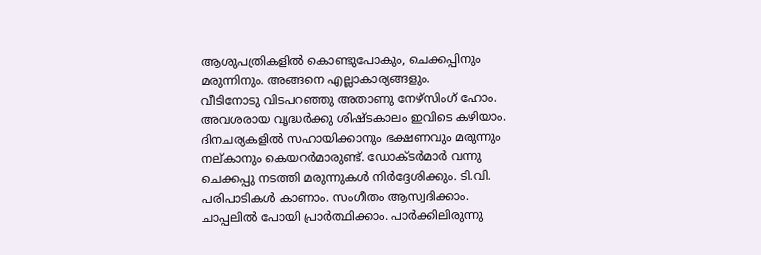ആശുപത്രികളില്‍ കൊണ്ടുപോകും, ചെക്കപ്പിനും മരുന്നിനും. അങ്ങനെ എല്ലാകാര്യങ്ങളും.
വീടിനോടു വിടപറഞ്ഞു അതാണു നേഴ്‌സിംഗ്‌ ഹോം. അവശരായ വൃദ്ധര്‍ക്കു ശിഷ്‌ടകാലം ഇവിടെ കഴിയാം. ദിനചര്യകളില്‍ സഹായിക്കാനും ഭക്ഷണവും മരുന്നും നല്‌കാനും കെയറര്‍മാരുണ്ട്‌. ഡോക്‌ടര്‍മാര്‍ വന്നു ചെക്കപ്പു നടത്തി മരുന്നുകള്‍ നിര്‍ദ്ദേശിക്കും. ടി.വി. പരിപാടികള്‍ കാണാം. സംഗീതം ആസ്വദിക്കാം. ചാപ്പലില്‍ പോയി പ്രാര്‍ത്ഥിക്കാം. പാര്‍ക്കിലിരുന്നു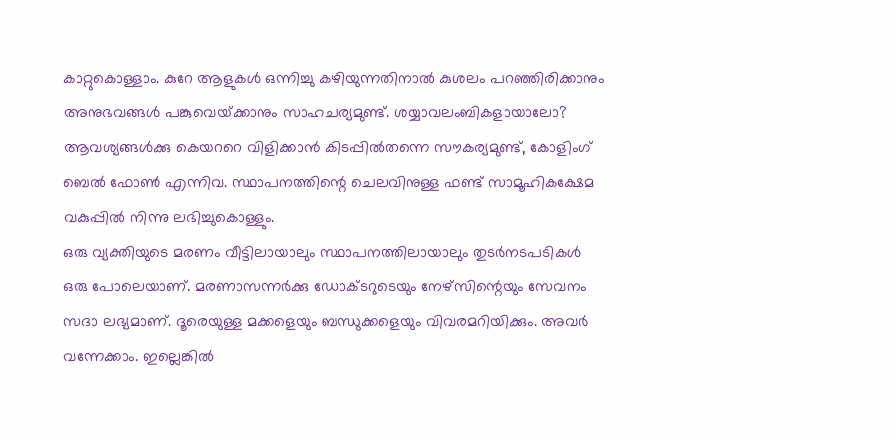കാറ്റുകൊള്ളാം. കുറേ ആളുകള്‍ ഒന്നിച്ചു കഴിയുന്നതിനാല്‍ കുശലം പറഞ്ഞിരിക്കാനും അനുഭവങ്ങള്‍ പങ്കുവെയ്‌ക്കാനും സാഹചര്യമുണ്ട്‌. ശയ്യാവലംബികളായാലോ? ആവശ്യങ്ങള്‍ക്കു കെയററെ വിളിക്കാന്‍ കിടപ്പില്‍തന്നെ സൗകര്യമുണ്ട്‌, കോളിംഗ്‌ ബെല്‍ ഫോണ്‍ എന്നിവ. സ്ഥാപനത്തിന്റെ ചെലവിനുള്ള ഫണ്ട്‌ സാമൂഹികക്ഷേമ വകുപ്പില്‍ നിന്നു ലഭിച്ചുകൊള്ളും.
ഒരു വ്യക്തിയുടെ മരണം വീട്ടിലായാലും സ്ഥാപനത്തിലായാലും തുടര്‍നടപടികള്‍ ഒരു പോലെയാണ്‌. മരണാസന്നര്‍ക്കു ഡോക്‌ടറുടെയും നേഴ്‌സിന്റെയും സേവനം സദാ ലഭ്യമാണ്‌. ദൂരെയുള്ള മക്കളെയും ബന്ധുക്കളെയും വിവരമറിയിക്കും. അവര്‍ വന്നേക്കാം. ഇല്ലെങ്കില്‍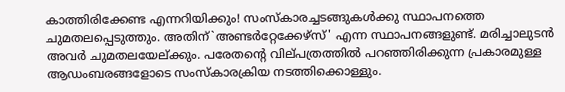കാത്തിരിക്കേണ്ട എന്നറിയിക്കും! സംസ്‌കാരച്ചടങ്ങുകള്‍ക്കു സ്ഥാപനത്തെ ചുമതലപ്പെടുത്തും. അതിന്‌`അണ്ടര്‍റ്റേക്കേഴ്‌സ്‌' എന്ന സ്ഥാപനങ്ങളുണ്ട്‌. മരിച്ചാലുടന്‍ അവര്‍ ചുമതലയേല്‌ക്കും. പരേതന്റെ വില്‌പത്രത്തില്‍ പറഞ്ഞിരിക്കുന്ന പ്രകാരമുള്ള ആഡംബരങ്ങളോടെ സംസ്‌കാരക്രിയ നടത്തിക്കൊള്ളും.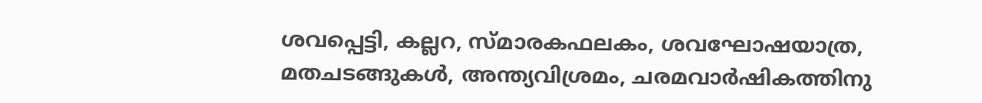ശവപ്പെട്ടി, കല്ലറ, സ്‌മാരകഫലകം, ശവഘോഷയാത്ര, മതചടങ്ങുകള്‍, അന്ത്യവിശ്രമം, ചരമവാര്‍ഷികത്തിനു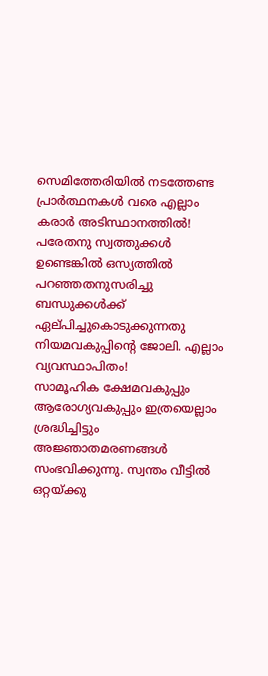സെമിത്തേരിയില്‍ നടത്തേണ്ട പ്രാര്‍ത്ഥനകള്‍ വരെ എല്ലാം കരാര്‍ അടിസ്ഥാനത്തില്‍! പരേതനു സ്വത്തുക്കള്‍ ഉണ്ടെങ്കില്‍ ഒസ്യത്തില്‍ പറഞ്ഞതനുസരിച്ചു ബന്ധുക്കള്‍ക്ക്‌ ഏല്‌പിച്ചുകൊടുക്കുന്നതു നിയമവകുപ്പിന്റെ ജോലി. എല്ലാം വ്യവസ്ഥാപിതം!
സാമൂഹിക ക്ഷേമവകുപ്പും ആരോഗ്യവകുപ്പും ഇത്രയെല്ലാം ശ്രദ്ധിച്ചിട്ടും അജ്ഞാതമരണങ്ങള്‍ സംഭവിക്കുന്നു. സ്വന്തം വീട്ടില്‍ ഒറ്റയ്‌ക്കു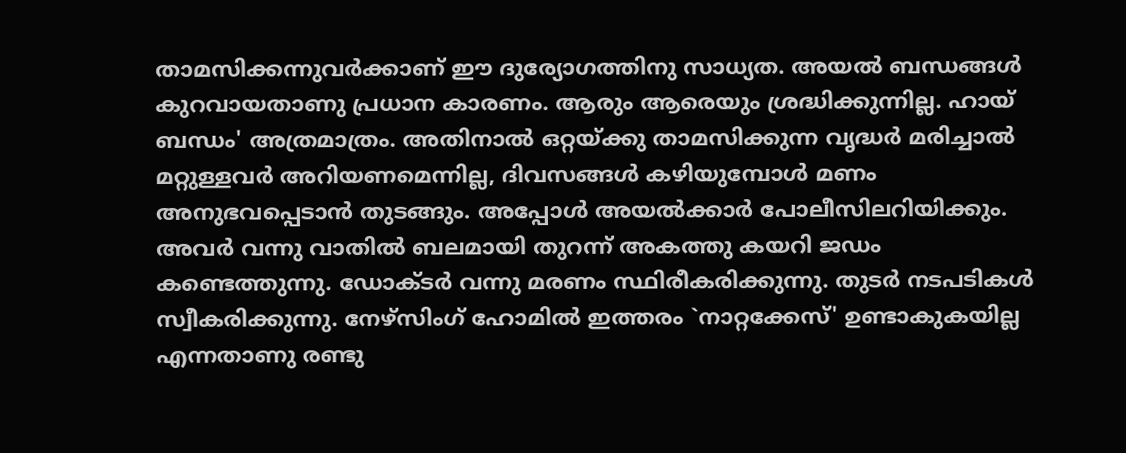താമസിക്കന്നുവര്‍ക്കാണ്‌ ഈ ദുര്യോഗത്തിനു സാധ്യത. അയല്‍ ബന്ധങ്ങള്‍ കുറവായതാണു പ്രധാന കാരണം. ആരും ആരെയും ശ്രദ്ധിക്കുന്നില്ല. ഹായ്‌ ബന്ധം' അത്രമാത്രം. അതിനാല്‍ ഒറ്റയ്‌ക്കു താമസിക്കുന്ന വൃദ്ധര്‍ മരിച്ചാല്‍ മറ്റുള്ളവര്‍ അറിയണമെന്നില്ല, ദിവസങ്ങള്‍ കഴിയുമ്പോള്‍ മണം അനുഭവപ്പെടാന്‍ തുടങ്ങും. അപ്പോള്‍ അയല്‍ക്കാര്‍ പോലീസിലറിയിക്കും. അവര്‍ വന്നു വാതില്‍ ബലമായി തുറന്ന്‌ അകത്തു കയറി ജഡം കണ്ടെത്തുന്നു. ഡോക്‌ടര്‍ വന്നു മരണം സ്ഥിരീകരിക്കുന്നു. തുടര്‍ നടപടികള്‍ സ്വീകരിക്കുന്നു. നേഴ്‌സിംഗ്‌ ഹോമില്‍ ഇത്തരം `നാറ്റക്കേസ്‌' ഉണ്ടാകുകയില്ല എന്നതാണു രണ്ടു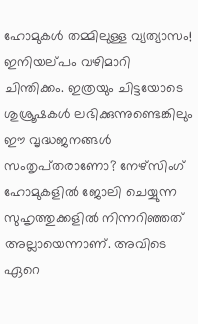ഹോമുകള്‍ തമ്മിലുള്ള വ്യത്യാസം!
ഇനിയല്‌പം വഴിമാറി ചിന്തിക്കം. ഇത്രയും ചിട്ടയോടെ ശുശ്രൂഷകള്‍ ലഭിക്കുന്നുണ്ടെങ്കിലും ഈ വൃദ്ധജനങ്ങള്‍ സംതൃപ്‌തരാണോ? നേഴ്‌സിംഗ്‌ ഹോമുകളില്‍ ജോലി ചെയ്യുന്ന സുഹൃത്തുക്കളില്‍ നിന്നറിഞ്ഞത്‌ അല്ലായെന്നാണ്‌. അവിടെ ഏറെ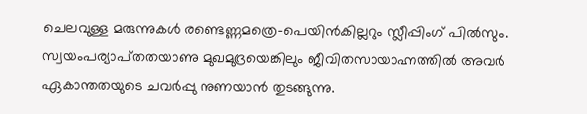ചെലവുള്ള മരുന്നുകള്‍ രണ്ടെണ്ണമത്രെ-പെയിന്‍കില്ലറും സ്ലീപ്പിംഗ്‌ പില്‍സും. സ്വയംപര്യാപ്‌തതയാണു മുഖമുദ്രയെങ്കിലും ജീവിതസായാഹ്നത്തില്‍ അവര്‍ ഏകാന്തതയുടെ ചവര്‍പ്പു നുണയാന്‍ തുടങ്ങുന്നു.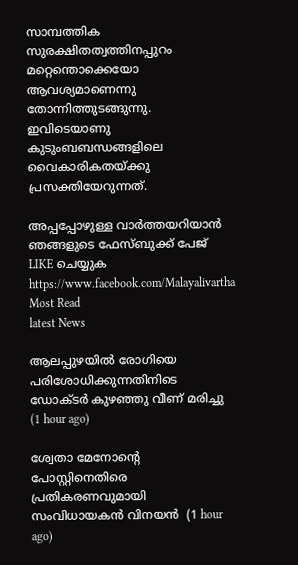സാമ്പത്തിക സുരക്ഷിതത്വത്തിനപ്പുറം മറ്റെന്തൊക്കെയോ ആവശ്യമാണെന്നു തോന്നിത്തുടങ്ങുന്നു. ഇവിടെയാണു കുടുംബബന്ധങ്ങളിലെ വൈകാരികതയ്‌ക്കു പ്രസക്തിയേറുന്നത്‌.

അപ്പപ്പോഴുള്ള വാര്‍ത്തയറിയാന്‍ ഞങ്ങളുടെ ഫേസ്‌ബുക്ക്‌ പേജ് LIKE ചെയ്യുക
https://www.facebook.com/Malayalivartha
Most Read
latest News

ആലപ്പുഴയില്‍ രോഗിയെ പരിശോധിക്കുന്നതിനിടെ ഡോക്ടര്‍ കുഴഞ്ഞു വീണ് മരിച്ചു  (1 hour ago)

ശ്വേതാ മേനോന്റെ പോസ്റ്റിനെതിരെ പ്രതികരണവുമായി സംവിധായകന്‍ വിനയന്‍  (1 hour ago)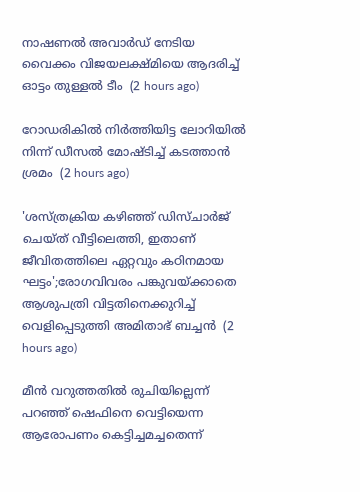നാഷണല്‍ അവാര്‍ഡ് നേടിയ വൈക്കം വിജയലക്ഷ്മിയെ ആദരിച്ച് ഓട്ടം തുള്ളല്‍ ടീം  (2 hours ago)

റോഡരികില്‍ നിര്‍ത്തിയിട്ട ലോറിയില്‍ നിന്ന് ഡീസല്‍ മോഷ്ടിച്ച് കടത്താന്‍ ശ്രമം  (2 hours ago)

'ശസ്ത്രക്രിയ കഴിഞ്ഞ് ഡിസ്ചാര്‍ജ് ചെയ്ത് വീട്ടിലെത്തി, ഇതാണ് ജീവിതത്തിലെ ഏറ്റവും കഠിനമായ ഘട്ടം';രോഗവിവരം പങ്കുവയ്ക്കാതെ ആശുപത്രി വിട്ടതിനെക്കുറിച്ച് വെളിപ്പെടുത്തി അമിതാഭ് ബച്ചന്‍  (2 hours ago)

മീന്‍ വറുത്തതില്‍ രുചിയില്ലെന്ന് പറഞ്ഞ് ഷെഫിനെ വെട്ടിയെന്ന ആരോപണം കെട്ടിച്ചമച്ചതെന്ന്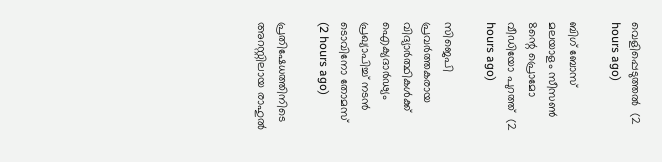വെളിപ്പെടുത്തല്‍  (2 hours ago)

ബിഗ് ബോസ് മലയാളം സീസണ്‍ 8ന്റെ പ്രൊമോ വീഡിയോ പുറത്ത്  (2 hours ago)

സിജെപി പ്രവര്‍ത്തകരായ വിദ്യാര്‍ത്ഥികള്‍ക്ക് ഐക്യദാര്‍ഢ്യം പ്രഖ്യാപിച്ച് നടന്‍ ടൊവിനോ തോമസ്  (2 hours ago)

പ്രതിഷേധത്തിനിടെ അറസ്റ്റിലായ രാഹുല്‍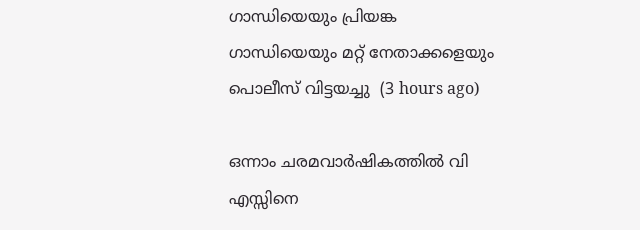ഗാന്ധിയെയും പ്രിയങ്ക ഗാന്ധിയെയും മറ്റ് നേതാക്കളെയും പൊലീസ് വിട്ടയച്ചു  (3 hours ago)

ഒന്നാം ചരമവാര്‍ഷികത്തില്‍ വി എസ്സിനെ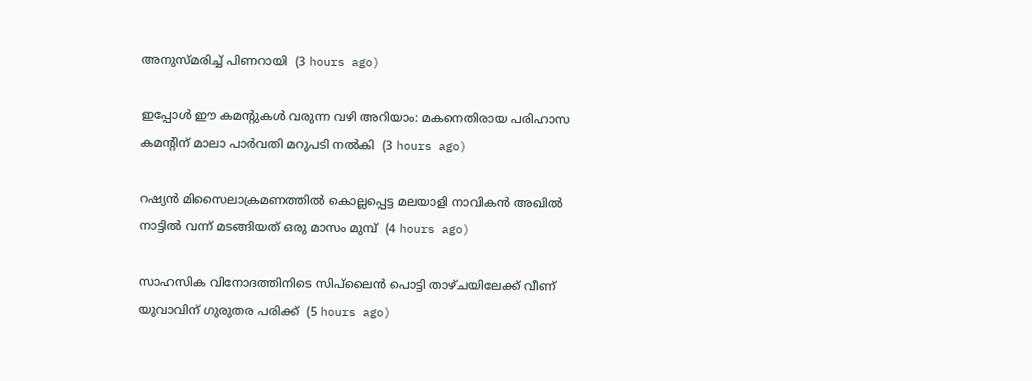അനുസ്മരിച്ച് പിണറായി  (3 hours ago)

ഇപ്പോള്‍ ഈ കമന്റുകള്‍ വരുന്ന വഴി അറിയാം: മകനെതിരായ പരിഹാസ കമന്റിന് മാലാ പാര്‍വതി മറുപടി നല്‍കി  (3 hours ago)

റഷ്യന്‍ മിസൈലാക്രമണത്തില്‍ കൊല്ലപ്പെട്ട മലയാളി നാവികന്‍ അഖില്‍ നാട്ടില്‍ വന്ന് മടങ്ങിയത് ഒരു മാസം മുമ്പ്  (4 hours ago)

സാഹസിക വിനോദത്തിനിടെ സിപ്‌ലൈന്‍ പൊട്ടി താഴ്ചയിലേക്ക് വീണ് യുവാവിന് ഗുരുതര പരിക്ക്  (5 hours ago)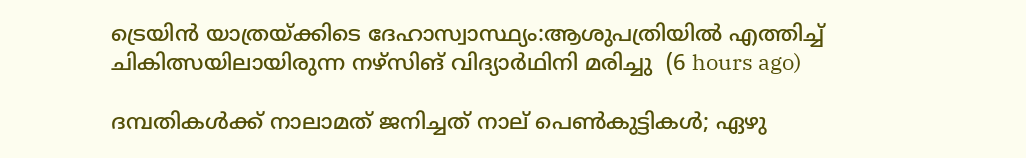ട്രെയിന്‍ യാത്രയ്ക്കിടെ ദേഹാസ്വാസ്ഥ്യം:ആശുപത്രിയില്‍ എത്തിച്ച് ചികിത്സയിലായിരുന്ന നഴ്‌സിങ് വിദ്യാര്‍ഥിനി മരിച്ചു  (6 hours ago)

ദമ്പതികള്‍ക്ക് നാലാമത് ജനിച്ചത് നാല് പെണ്‍കുട്ടികള്‍; ഏഴു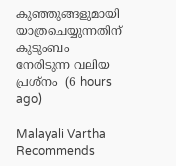കുഞ്ഞുങ്ങളുമായി യാത്രചെയ്യുന്നതിന് കുടുംബം നേരിടുന്ന വലിയ പ്രശ്‌നം  (6 hours ago)

Malayali Vartha Recommends